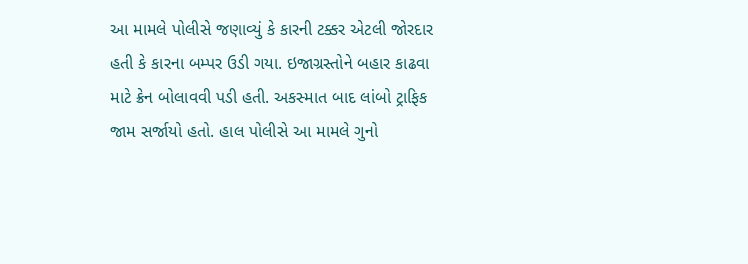આ મામલે પોલીસે જણાવ્યું કે કારની ટક્કર એટલી જોરદાર હતી કે કારના બમ્પર ઉડી ગયા. ઇજાગ્રસ્તોને બહાર કાઢવા માટે ક્રેન બોલાવવી પડી હતી. અકસ્માત બાદ લાંબો ટ્રાફિક જામ સર્જાયો હતો. હાલ પોલીસે આ મામલે ગુનો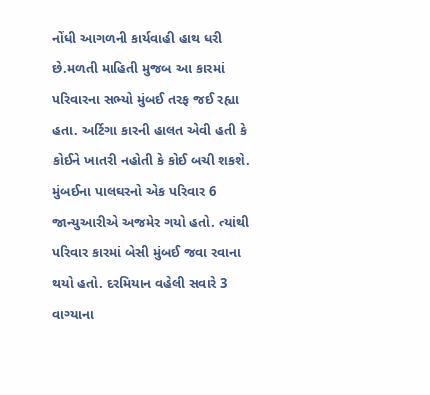નોંધી આગળની કાર્યવાહી હાથ ધરી છે.મળતી માહિતી મુજબ આ કારમાં પરિવારના સભ્યો મુંબઈ તરફ જઈ રહ્યા હતા. અર્ટિગા કારની હાલત એવી હતી કે કોઈને ખાતરી નહોતી કે કોઈ બચી શકશે. મુંબઈના પાલઘરનો એક પરિવાર 6 જાન્યુઆરીએ અજમેર ગયો હતો. ત્યાંથી પરિવાર કારમાં બેસી મુંબઈ જવા રવાના થયો હતો. દરમિયાન વહેલી સવારે 3 વાગ્યાના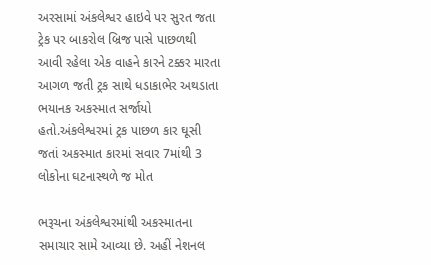અરસામાં અંકલેશ્વર હાઇવે પર સુરત જતા ટ્રેક પર બાકરોલ બ્રિજ પાસે પાછળથી આવી રહેલા એક વાહને કારને ટક્કર મારતા આગળ જતી ટ્રક સાથે ધડાકાભેર અથડાતા ભયાનક અકસ્માત સર્જાયો હતો.અંકલેશ્વરમાં ટ્રક પાછળ કાર ઘૂસી જતાં અકસ્માત કારમાં સવાર 7માંથી 3 લોકોના ઘટનાસ્થળે જ મોત

ભરૂચના અંકલેશ્વરમાંથી અકસ્માતના સમાચાર સામે આવ્યા છે. અહીં નેશનલ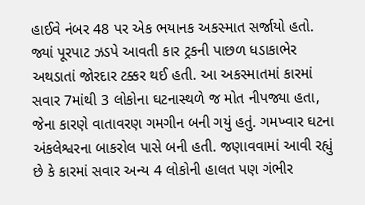હાઈવે નંબર 48 પર એક ભયાનક અકસ્માત સર્જાયો હતો. જ્યાં પૂરપાટ ઝડપે આવતી કાર ટ્રકની પાછળ ધડાકાભેર અથડાતાં જોરદાર ટક્કર થઈ હતી. આ અકસ્માતમાં કારમાં સવાર 7માંથી 3 લોકોના ઘટનાસ્થળે જ મોત નીપજ્યા હતા, જેના કારણે વાતાવરણ ગમગીન બની ગયું હતું. ગમખ્વાર ઘટના અંકલેશ્વરના બાકરોલ પાસે બની હતી. જણાવવામાં આવી રહ્યું છે કે કારમાં સવાર અન્ય 4 લોકોની હાલત પણ ગંભીર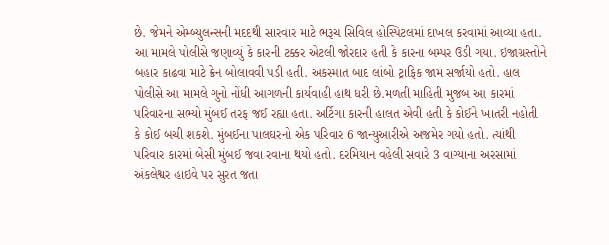છે. જેમને એમ્બ્યુલન્સની મદદથી સારવાર માટે ભરૂચ સિવિલ હોસ્પિટલમાં દાખલ કરવામાં આવ્યા હતા.
આ મામલે પોલીસે જણાવ્યું કે કારની ટક્કર એટલી જોરદાર હતી કે કારના બમ્પર ઉડી ગયા. ઇજાગ્રસ્તોને બહાર કાઢવા માટે ક્રેન બોલાવવી પડી હતી. અકસ્માત બાદ લાંબો ટ્રાફિક જામ સર્જાયો હતો. હાલ પોલીસે આ મામલે ગુનો નોંધી આગળની કાર્યવાહી હાથ ધરી છે.મળતી માહિતી મુજબ આ કારમાં પરિવારના સભ્યો મુંબઈ તરફ જઈ રહ્યા હતા. અર્ટિગા કારની હાલત એવી હતી કે કોઈને ખાતરી નહોતી કે કોઈ બચી શકશે. મુંબઈના પાલઘરનો એક પરિવાર 6 જાન્યુઆરીએ અજમેર ગયો હતો. ત્યાંથી પરિવાર કારમાં બેસી મુંબઈ જવા રવાના થયો હતો. દરમિયાન વહેલી સવારે 3 વાગ્યાના અરસામાં અંકલેશ્વર હાઇવે પર સુરત જતા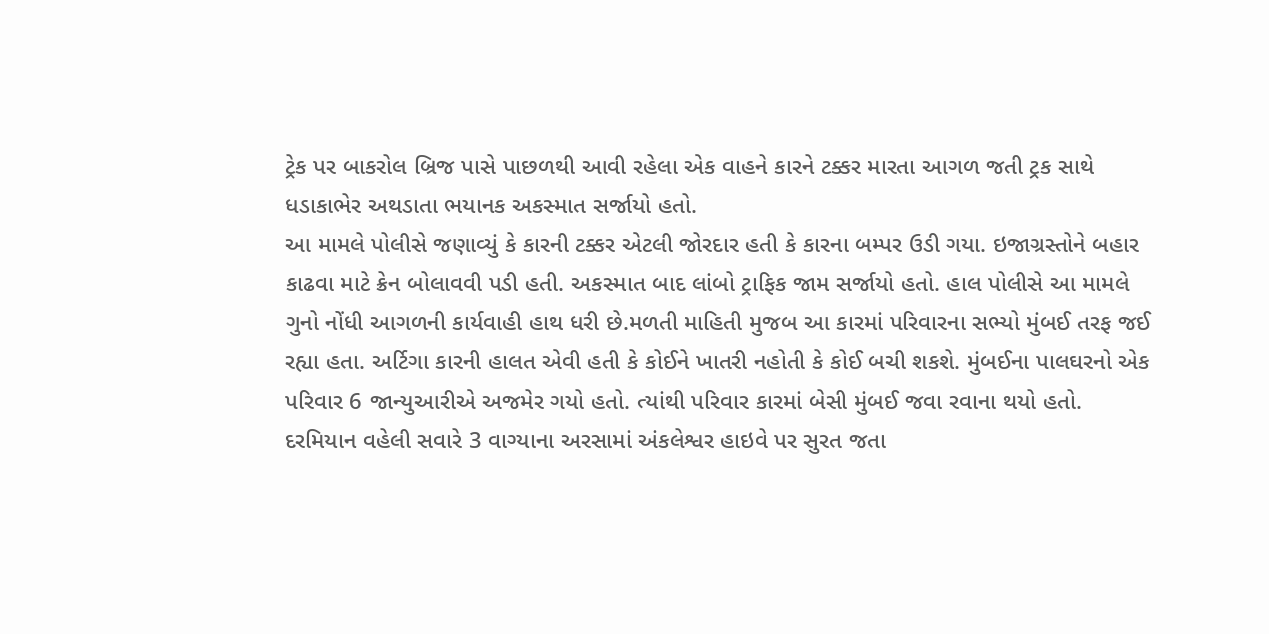ટ્રેક પર બાકરોલ બ્રિજ પાસે પાછળથી આવી રહેલા એક વાહને કારને ટક્કર મારતા આગળ જતી ટ્રક સાથે ધડાકાભેર અથડાતા ભયાનક અકસ્માત સર્જાયો હતો.
આ મામલે પોલીસે જણાવ્યું કે કારની ટક્કર એટલી જોરદાર હતી કે કારના બમ્પર ઉડી ગયા. ઇજાગ્રસ્તોને બહાર કાઢવા માટે ક્રેન બોલાવવી પડી હતી. અકસ્માત બાદ લાંબો ટ્રાફિક જામ સર્જાયો હતો. હાલ પોલીસે આ મામલે ગુનો નોંધી આગળની કાર્યવાહી હાથ ધરી છે.મળતી માહિતી મુજબ આ કારમાં પરિવારના સભ્યો મુંબઈ તરફ જઈ રહ્યા હતા. અર્ટિગા કારની હાલત એવી હતી કે કોઈને ખાતરી નહોતી કે કોઈ બચી શકશે. મુંબઈના પાલઘરનો એક પરિવાર 6 જાન્યુઆરીએ અજમેર ગયો હતો. ત્યાંથી પરિવાર કારમાં બેસી મુંબઈ જવા રવાના થયો હતો. દરમિયાન વહેલી સવારે 3 વાગ્યાના અરસામાં અંકલેશ્વર હાઇવે પર સુરત જતા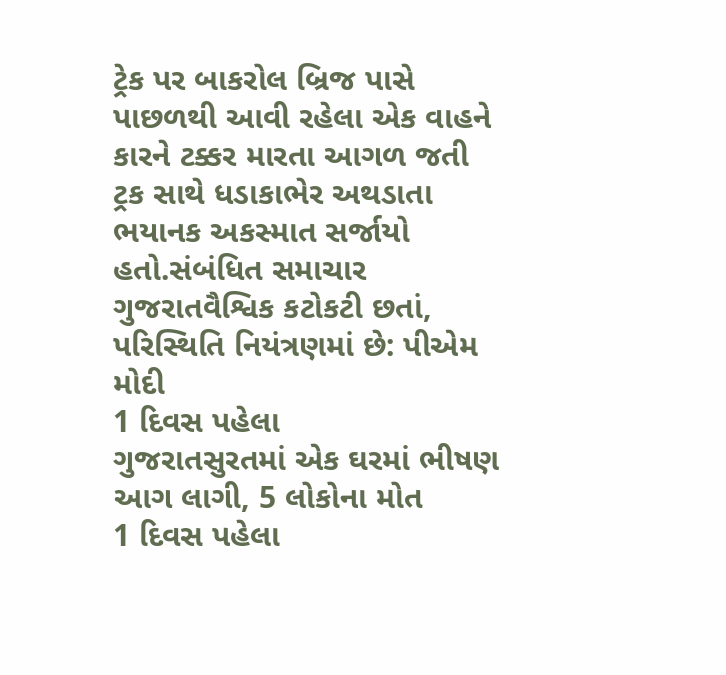ટ્રેક પર બાકરોલ બ્રિજ પાસે પાછળથી આવી રહેલા એક વાહને કારને ટક્કર મારતા આગળ જતી ટ્રક સાથે ધડાકાભેર અથડાતા ભયાનક અકસ્માત સર્જાયો હતો.સંબંધિત સમાચાર
ગુજરાતવૈશ્વિક કટોકટી છતાં, પરિસ્થિતિ નિયંત્રણમાં છે: પીએમ મોદી
1 દિવસ પહેલા
ગુજરાતસુરતમાં એક ઘરમાં ભીષણ આગ લાગી, 5 લોકોના મોત
1 દિવસ પહેલા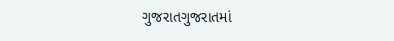ગુજરાતગુજરાતમાં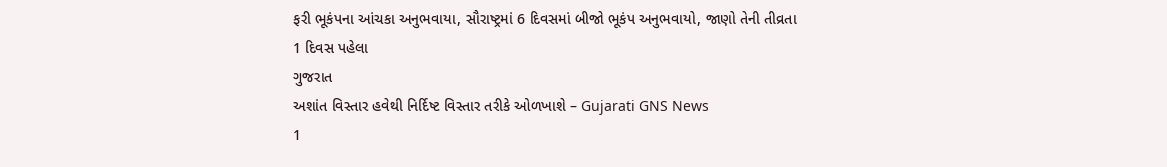ફરી ભૂકંપના આંચકા અનુભવાયા, સૌરાષ્ટ્રમાં 6 દિવસમાં બીજો ભૂકંપ અનુભવાયો, જાણો તેની તીવ્રતા
1 દિવસ પહેલા
ગુજરાત
અશાંત વિસ્તાર હવેથી નિર્દિષ્ટ વિસ્તાર તરીકે ઓળખાશે – Gujarati GNS News
1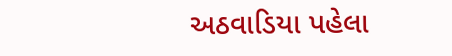અઠવાડિયા પહેલા